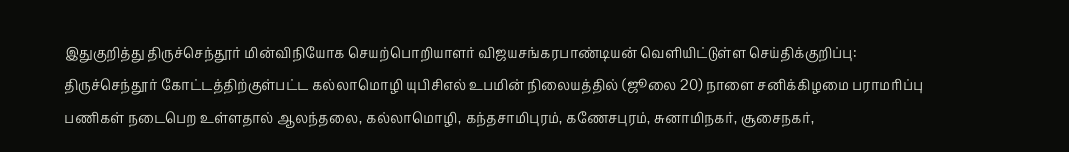இதுகுறித்து திருச்செந்தூர் மின்விநியோக செயற்பொறியாளர் விஜயசங்கரபாண்டியன் வெளியிட்டுள்ள செய்திக்குறிப்பு:
திருச்செந்தூர் கோட்டத்திற்குள்பட்ட கல்லாமொழி யுபிசிஎல் உபமின் நிலையத்தில் (ஜூலை 20) நாளை சனிக்கிழமை பராமரிப்பு பணிகள் நடைபெற உள்ளதால் ஆலந்தலை, கல்லாமொழி, கந்தசாமிபுரம், கணேசபுரம், சுனாமிநகர், சூசைநகர்,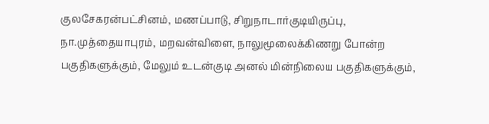குலசேகரன்பட்சினம், மணப்பாடு, சிறுநாடார்குடியிருப்பு, நா.முத்தையாபுரம், மறவன்விளை, நாலுமூலைக்கிணறு போன்ற பகுதிகளுக்கும், மேலும் உடன்குடி அனல் மின்நிலைய பகுதிகளுக்கும்,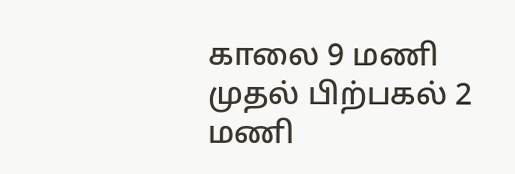காலை 9 மணி முதல் பிற்பகல் 2 மணி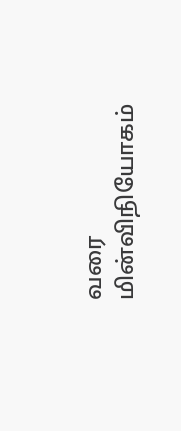வரை மின்விநியோகம்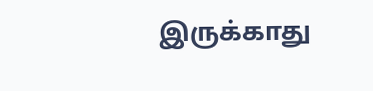இருக்காது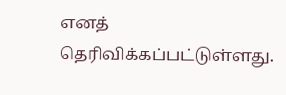எனத் தெரிவிக்கப்பட்டுள்ளது.